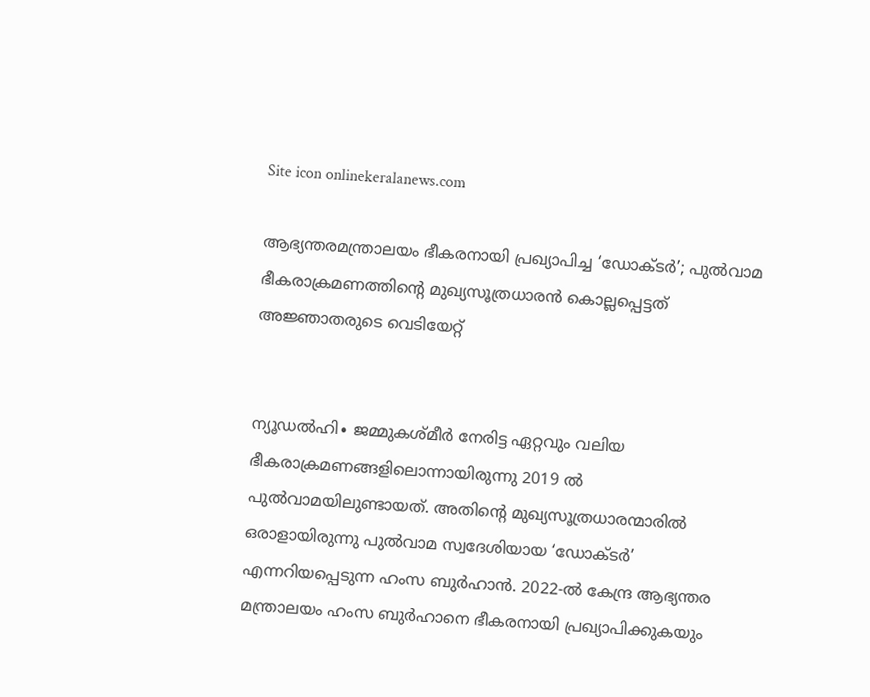Site icon onlinekeralanews.com

ആഭ്യന്തരമന്ത്രാലയം ഭീകരനായി പ്രഖ്യാപിച്ച ‘ഡോക്ടർ’; പുൽവാമ ഭീകരാക്രമണത്തിന്റെ മുഖ്യസൂത്രധാരൻ കൊല്ലപ്പെട്ടത് അജ്ഞാതരുടെ വെടിയേറ്റ്


ന്യൂഡൽഹി∙ ജമ്മുകശ്മീര്‍ നേരിട്ട ഏറ്റവും വലിയ ഭീകരാക്രമണങ്ങളിലൊന്നായിരുന്നു 2019 ൽ പുൽവാമയിലുണ്ടായത്. അതിന്റെ മുഖ്യസൂത്രധാരന്മാരിൽ ഒരാളായിരുന്നു പുൽവാമ സ്വദേശിയായ ‘ഡോക്ടർ’ എന്നറിയപ്പെടുന്ന ഹംസ ബുർഹാൻ. 2022-ൽ കേന്ദ്ര ആഭ്യന്തര മന്ത്രാലയം ‌ഹംസ ബുർഹാനെ ഭീകരനായി പ്രഖ്യാപിക്കുകയും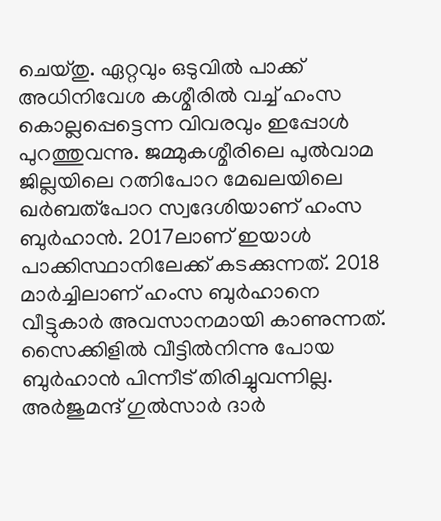ചെയ്തു. ഏറ്റവും ഒടുവിൽ പാക്ക് അധിനിവേശ കശ്മീരിൽ വച്ച് ഹംസ കൊല്ലപ്പെട്ടെന്ന വിവരവും ഇപ്പോൾ പുറത്തുവന്നു. ജമ്മുകശ്മീരിലെ പുല്‍വാമ ജില്ലയിലെ റത്നിപോറ മേഖലയിലെ ഖര്‍ബത്പോറ സ്വദേശിയാണ് ഹംസ ബുർഹാൻ. 2017ലാണ് ഇയാൾ പാക്കിസ്ഥാനിലേക്ക് കടക്കുന്നത്. 2018 മാർച്ചിലാണ് ഹംസ ബുർഹാനെ വീട്ടുകാർ അവസാനമായി കാണുന്നത്. സൈക്കിളിൽ വീട്ടിൽനിന്നു പോയ ബുർഹാൻ പിന്നീട് തിരിച്ചുവന്നില്ല. അര്‍ജുമന്ദ് ഗുല്‍സാര്‍ ദാര്‍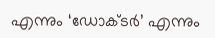എന്നും ‘ഡോക്ടര്‍’ എന്നും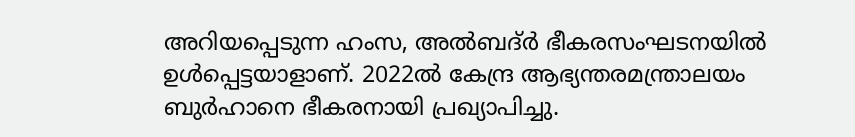അറിയപ്പെടുന്ന ഹംസ, അല്‍ബദ്ര്‍ ഭീകരസംഘടനയിൽ ഉൾപ്പെട്ടയാളാണ്. 2022ൽ കേന്ദ്ര ആഭ്യന്തരമന്ത്രാലയം ബുർഹാനെ ഭീകരനായി പ്രഖ്യാപിച്ചു.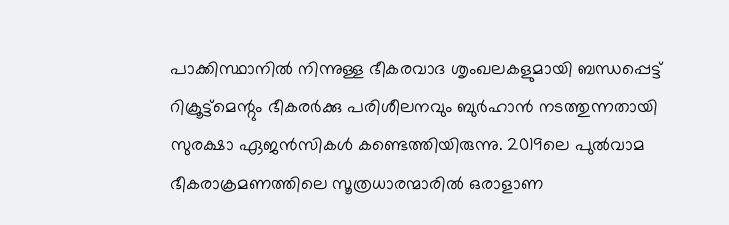പാക്കിസ്ഥാനിൽ നിന്നുള്ള ഭീകരവാദ ശൃംഖലകളുമായി ബന്ധപ്പെട്ട് റിക്രൂട്ട്മെന്റും ഭീകരർക്കു പരിശീലനവും ബുർഹാൻ നടത്തുന്നതായി സുരക്ഷാ ഏജൻസികൾ കണ്ടെത്തിയിരുന്നു. 2019ലെ പുൽവാമ ഭീകരാക്രമണത്തിലെ സൂത്രധാരന്മാരിൽ ഒരാളാണ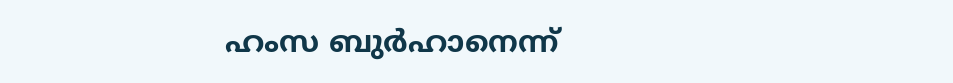ഹംസ ബുർഹാനെന്ന്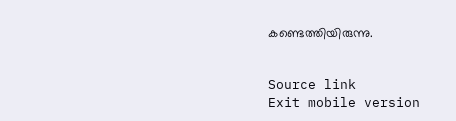കണ്ടെത്തിയിരുന്നു.


Source link
Exit mobile version